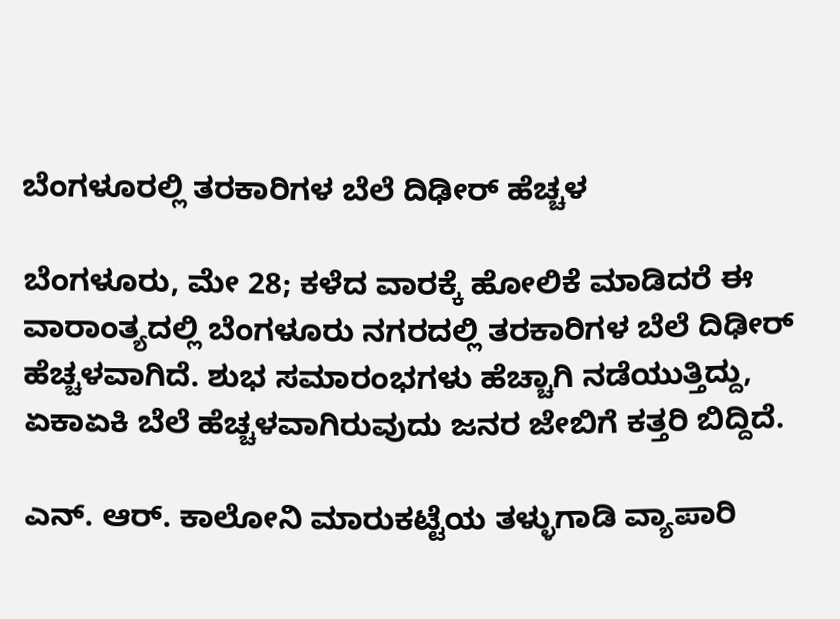ಬೆಂಗಳೂರಲ್ಲಿ ತರಕಾರಿಗಳ ಬೆಲೆ ದಿಢೀರ್ ಹೆಚ್ಚಳ

ಬೆಂಗಳೂರು, ಮೇ 28; ಕಳೆದ ವಾರಕ್ಕೆ ಹೋಲಿಕೆ ಮಾಡಿದರೆ ಈ ವಾರಾಂತ್ಯದಲ್ಲಿ ಬೆಂಗಳೂರು ನಗರದಲ್ಲಿ ತರಕಾರಿಗಳ ಬೆಲೆ ದಿಢೀರ್ ಹೆಚ್ಚಳವಾಗಿದೆ. ಶುಭ ಸಮಾರಂಭಗಳು ಹೆಚ್ಚಾಗಿ ನಡೆಯುತ್ತಿದ್ದು, ಏಕಾಏಕಿ ಬೆಲೆ ಹೆಚ್ಚಳವಾಗಿರುವುದು ಜನರ ಜೇಬಿಗೆ ಕತ್ತರಿ ಬಿದ್ದಿದೆ.

ಎನ್. ಆರ್. ಕಾಲೋನಿ ಮಾರುಕಟ್ಟೆಯ ತಳ್ಳುಗಾಡಿ ವ್ಯಾಪಾರಿ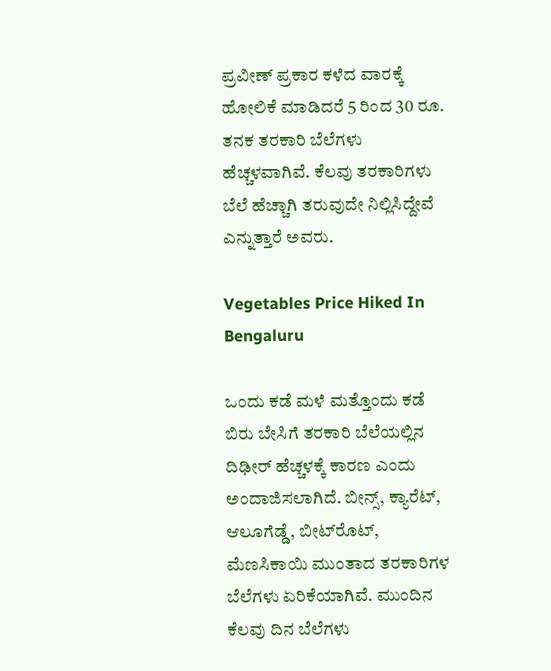ಪ್ರವೀಣ್ ಪ್ರಕಾರ ಕಳೆದ ವಾರಕ್ಕೆ ಹೋಲಿಕೆ ಮಾಡಿದರೆ 5 ರಿಂದ 30 ರೂ. ತನಕ ತರಕಾರಿ ಬೆಲೆಗಳು ಹೆಚ್ಚಳವಾಗಿವೆ. ಕೆಲವು ತರಕಾರಿಗಳು ಬೆಲೆ ಹೆಚ್ಚಾಗಿ ತರುವುದೇ ನಿಲ್ಲಿಸಿದ್ದೇವೆ ಎನ್ನುತ್ತಾರೆ ಅವರು.

Vegetables Price Hiked In Bengaluru

ಒಂದು ಕಡೆ ಮಳೆ ಮತ್ತೊಂದು ಕಡೆ ಬಿರು ಬೇಸಿಗೆ ತರಕಾರಿ ಬೆಲೆಯಲ್ಲಿನ ದಿಢೀರ್ ಹೆಚ್ಚಳಕ್ಕೆ ಕಾರಣ ಎಂದು ಅಂದಾಜಿಸಲಾಗಿದೆ. ಬೀನ್ಸ್, ಕ್ಯಾರೆಟ್, ಆಲೂಗೆಡ್ಡೆ, ಬೀಟ್‌ರೊಟ್, ಮೆಣಸಿಕಾಯಿ ಮುಂತಾದ ತರಕಾರಿಗಳ ಬೆಲೆಗಳು ಏರಿಕೆಯಾಗಿವೆ. ಮುಂದಿನ ಕೆಲವು ದಿನ ಬೆಲೆಗಳು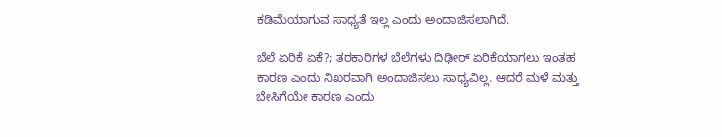ಕಡಿಮೆಯಾಗುವ ಸಾಧ್ಯತೆ ಇಲ್ಲ ಎಂದು ಅಂದಾಜಿಸಲಾಗಿದೆ.

ಬೆಲೆ ಏರಿಕೆ ಏಕೆ?; ತರಕಾರಿಗಳ ಬೆಲೆಗಳು ದಿಢೀರ್ ಏರಿಕೆಯಾಗಲು ಇಂತಹ ಕಾರಣ ಎಂದು ನಿಖರವಾಗಿ ಅಂದಾಜಿಸಲು ಸಾಧ್ಯವಿಲ್ಲ. ಆದರೆ ಮಳೆ ಮತ್ತು ಬೇಸಿಗೆಯೇ ಕಾರಣ ಎಂದು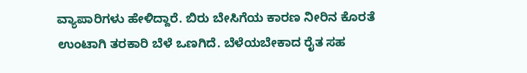ವ್ಯಾಪಾರಿಗಳು ಹೇಳಿದ್ದಾರೆ. ಬಿರು ಬೇಸಿಗೆಯ ಕಾರಣ ನೀರಿನ ಕೊರತೆ ಉಂಟಾಗಿ ತರಕಾರಿ ಬೆಳೆ ಒಣಗಿದೆ. ಬೆಳೆಯಬೇಕಾದ ರೈತ ಸಹ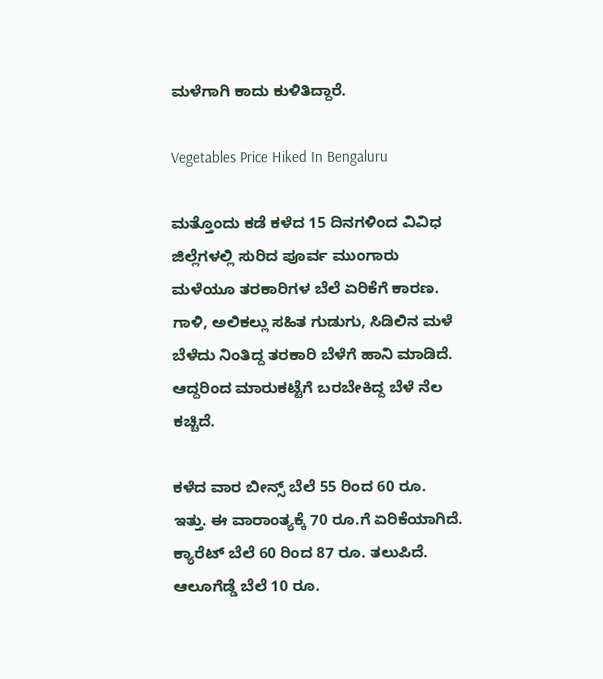ಮಳೆಗಾಗಿ ಕಾದು ಕುಳಿತಿದ್ದಾರೆ.

Vegetables Price Hiked In Bengaluru

ಮತ್ತೊಂದು ಕಡೆ ಕಳೆದ 15 ದಿನಗಳಿಂದ ವಿವಿಧ ಜಿಲ್ಲೆಗಳಲ್ಲಿ ಸುರಿದ ಪೂರ್ವ ಮುಂಗಾರು ಮಳೆಯೂ ತರಕಾರಿಗಳ ಬೆಲೆ ಏರಿಕೆಗೆ ಕಾರಣ. ಗಾಳಿ, ಅಲಿಕಲ್ಲು ಸಹಿತ ಗುಡುಗು, ಸಿಡಿಲಿನ ಮಳೆ ಬೆಳೆದು ನಿಂತಿದ್ದ ತರಕಾರಿ ಬೆಳೆಗೆ ಹಾನಿ ಮಾಡಿದೆ. ಆದ್ದರಿಂದ ಮಾರುಕಟ್ಟೆಗೆ ಬರಬೇಕಿದ್ದ ಬೆಳೆ ನೆಲ ಕಚ್ಚಿದೆ.

ಕಳೆದ ವಾರ ಬೀನ್ಸ್‌ ಬೆಲೆ 55 ರಿಂದ 60 ರೂ. ಇತ್ತು. ಈ ವಾರಾಂತ್ಯಕ್ಕೆ 70 ರೂ.ಗೆ ಏರಿಕೆಯಾಗಿದೆ. ಕ್ಯಾರೆಟ್ ಬೆಲೆ 60 ರಿಂದ 87 ರೂ. ತಲುಪಿದೆ. ಆಲೂಗೆಡ್ಡೆ ಬೆಲೆ 10 ರೂ.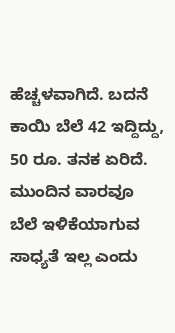ಹೆಚ್ಚಳವಾಗಿದೆ. ಬದನೆ ಕಾಯಿ ಬೆಲೆ 42 ಇದ್ದಿದ್ದು, 50 ರೂ. ತನಕ ಏರಿದೆ. ಮುಂದಿನ ವಾರವೂ ಬೆಲೆ ಇಳಿಕೆಯಾಗುವ ಸಾಧ್ಯತೆ ಇಲ್ಲ ಎಂದು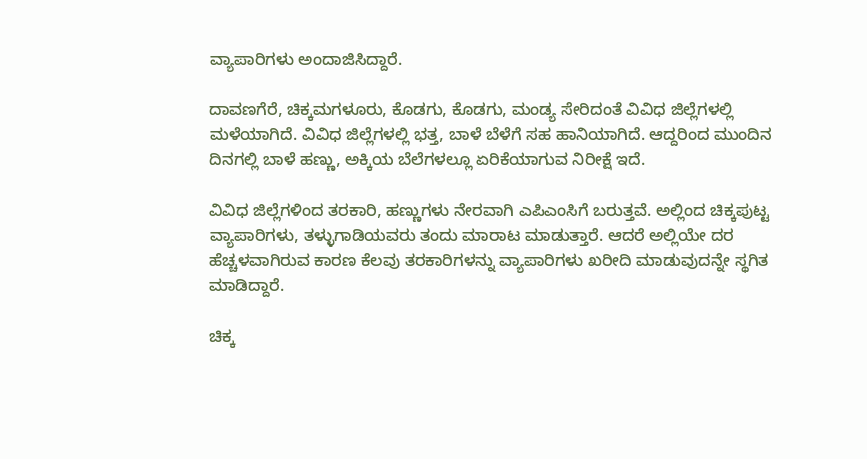ವ್ಯಾಪಾರಿಗಳು ಅಂದಾಜಿಸಿದ್ದಾರೆ.

ದಾವಣಗೆರೆ, ಚಿಕ್ಕಮಗಳೂರು, ಕೊಡಗು, ಕೊಡಗು, ಮಂಡ್ಯ ಸೇರಿದಂತೆ ವಿವಿಧ ಜಿಲ್ಲೆಗಳಲ್ಲಿ ಮಳೆಯಾಗಿದೆ. ವಿವಿಧ ಜಿಲ್ಲೆಗಳಲ್ಲಿ ಭತ್ತ, ಬಾಳೆ ಬೆಳೆಗೆ ಸಹ ಹಾನಿಯಾಗಿದೆ. ಆದ್ದರಿಂದ ಮುಂದಿನ ದಿನಗಲ್ಲಿ ಬಾಳೆ ಹಣ್ಣು, ಅಕ್ಕಿಯ ಬೆಲೆಗಳಲ್ಲೂ ಏರಿಕೆಯಾಗುವ ನಿರೀಕ್ಷೆ ಇದೆ.

ವಿವಿಧ ಜಿಲ್ಲೆಗಳಿಂದ ತರಕಾರಿ, ಹಣ್ಣುಗಳು ನೇರವಾಗಿ ಎಪಿಎಂಸಿಗೆ ಬರುತ್ತವೆ. ಅಲ್ಲಿಂದ ಚಿಕ್ಕಪುಟ್ಟ ವ್ಯಾಪಾರಿಗಳು, ತಳ್ಳುಗಾಡಿಯವರು ತಂದು ಮಾರಾಟ ಮಾಡುತ್ತಾರೆ. ಆದರೆ ಅಲ್ಲಿಯೇ ದರ ಹೆಚ್ಚಳವಾಗಿರುವ ಕಾರಣ ಕೆಲವು ತರಕಾರಿಗಳನ್ನು ವ್ಯಾಪಾರಿಗಳು ಖರೀದಿ ಮಾಡುವುದನ್ನೇ ಸ್ಥಗಿತ ಮಾಡಿದ್ದಾರೆ.

ಚಿಕ್ಕ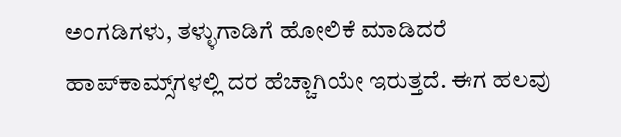ಅಂಗಡಿಗಳು, ತಳ್ಳುಗಾಡಿಗೆ ಹೋಲಿಕೆ ಮಾಡಿದರೆ ಹಾಪ್‍ಕಾಮ್ಸ್‌ಗಳಲ್ಲಿ ದರ ಹೆಚ್ಚಾಗಿಯೇ ಇರುತ್ತದೆ. ಈಗ ಹಲವು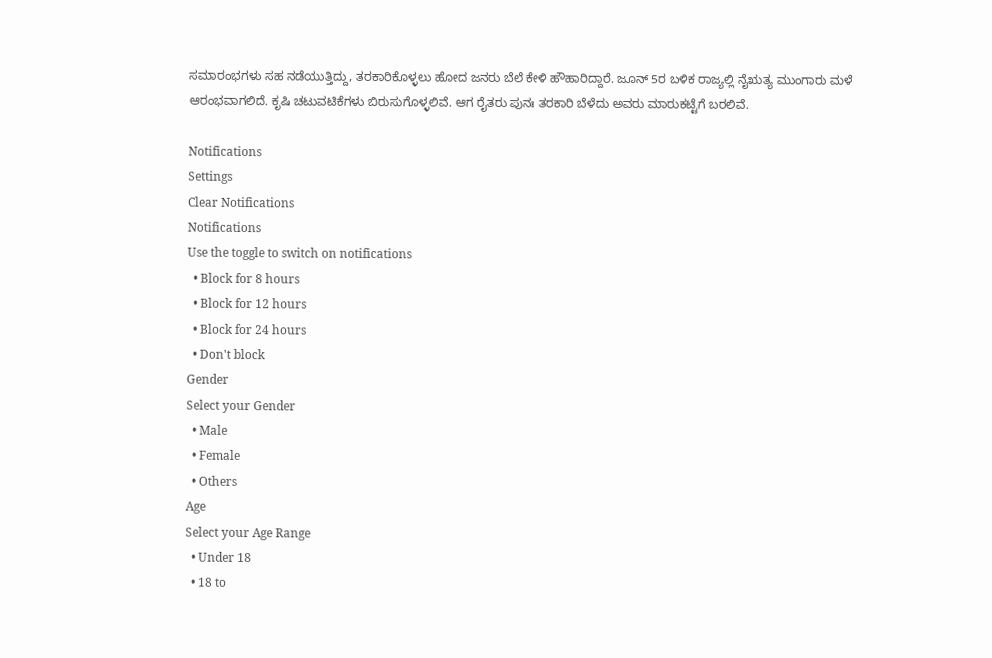ಸಮಾರಂಭಗಳು ಸಹ ನಡೆಯುತ್ತಿದ್ದು, ತರಕಾರಿಕೊಳ್ಳಲು ಹೋದ ಜನರು ಬೆಲೆ ಕೇಳಿ ಹೌಹಾರಿದ್ದಾರೆ. ಜೂನ್ 5ರ ಬಳಿಕ ರಾಜ್ಯಲ್ಲಿ ನೈಋತ್ಯ ಮುಂಗಾರು ಮಳೆ ಆರಂಭವಾಗಲಿದೆ. ಕೃಷಿ ಚಟುವಟಿಕೆಗಳು ಬಿರುಸುಗೊಳ್ಳಲಿವೆ. ಆಗ ರೈತರು ಪುನಃ ತರಕಾರಿ ಬೆಳೆದು ಅವರು ಮಾರುಕಟ್ಟೆಗೆ ಬರಲಿವೆ.

Notifications
Settings
Clear Notifications
Notifications
Use the toggle to switch on notifications
  • Block for 8 hours
  • Block for 12 hours
  • Block for 24 hours
  • Don't block
Gender
Select your Gender
  • Male
  • Female
  • Others
Age
Select your Age Range
  • Under 18
  • 18 to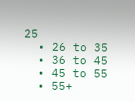25
  • 26 to 35
  • 36 to 45
  • 45 to 55
  • 55+